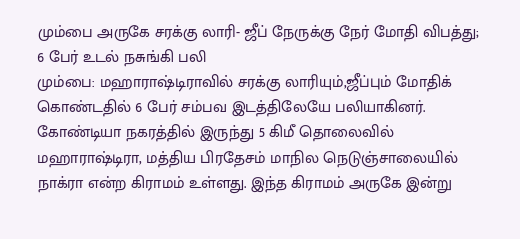மும்பை அருகே சரக்கு லாரி- ஜீப் நேருக்கு நேர் மோதி விபத்து; 6 பேர் உடல் நசுங்கி பலி
மும்பை: மஹாராஷ்டிராவில் சரக்கு லாரியும்,ஜீப்பும் மோதிக் கொண்டதில் 6 பேர் சம்பவ இடத்திலேயே பலியாகினர்.
கோண்டியா நகரத்தில் இருந்து 5 கிமீ தொலைவில் மஹாராஷ்டிரா, மத்திய பிரதேசம் மாநில நெடுஞ்சாலையில் நாக்ரா என்ற கிராமம் உள்ளது. இந்த கிராமம் அருகே இன்று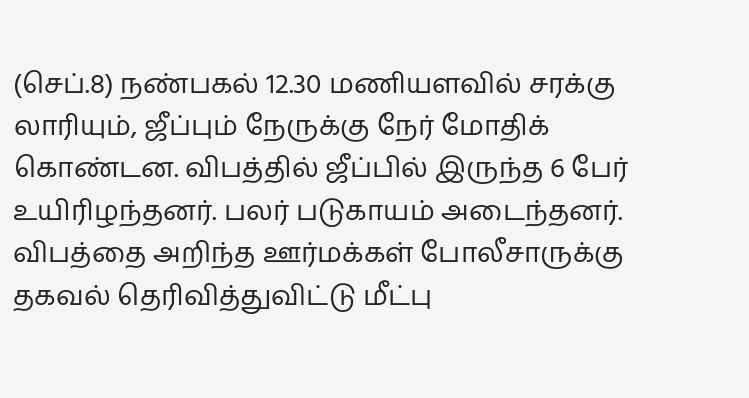(செப்.8) நண்பகல் 12.30 மணியளவில் சரக்கு லாரியும், ஜீப்பும் நேருக்கு நேர் மோதிக் கொண்டன. விபத்தில் ஜீப்பில் இருந்த 6 பேர் உயிரிழந்தனர். பலர் படுகாயம் அடைந்தனர்.
விபத்தை அறிந்த ஊர்மக்கள் போலீசாருக்கு தகவல் தெரிவித்துவிட்டு மீட்பு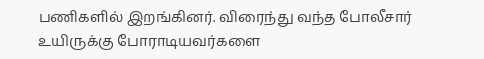பணிகளில் இறங்கினர். விரைந்து வந்த போலீசார் உயிருக்கு போராடியவர்களை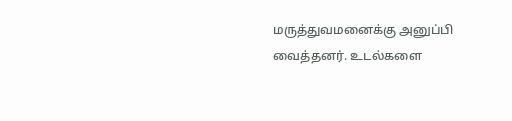மருத்துவமனைக்கு அனுப்பி வைத்தனர். உடல்களை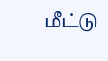மீட்டு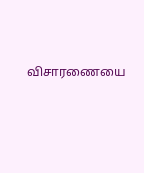விசாரணையை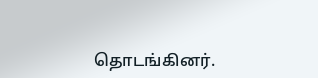தொடங்கினர்.